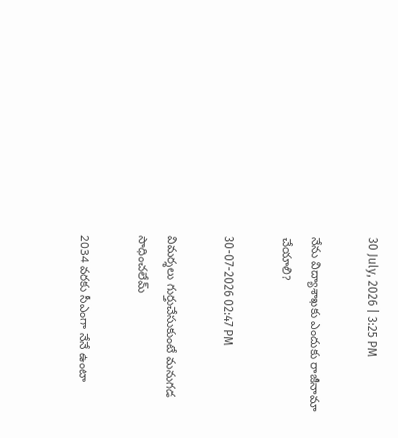30 July, 2026 | 3:25 PM

నేను విద్యాశాఖకు ఎందుకు రాజీనామా చేయాలి?

30-07-2026 02:47 PM

విమర్శలు గుర్తుచేసుకుంటే మనుగడ సాధించలేమ్

2034 వరకు సీఎంగా నేనే ఉంటా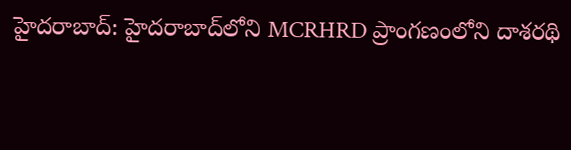హైదరాబాద్: హైదరాబాద్‌లోని MCRHRD ప్రాంగణంలోని దాశరథి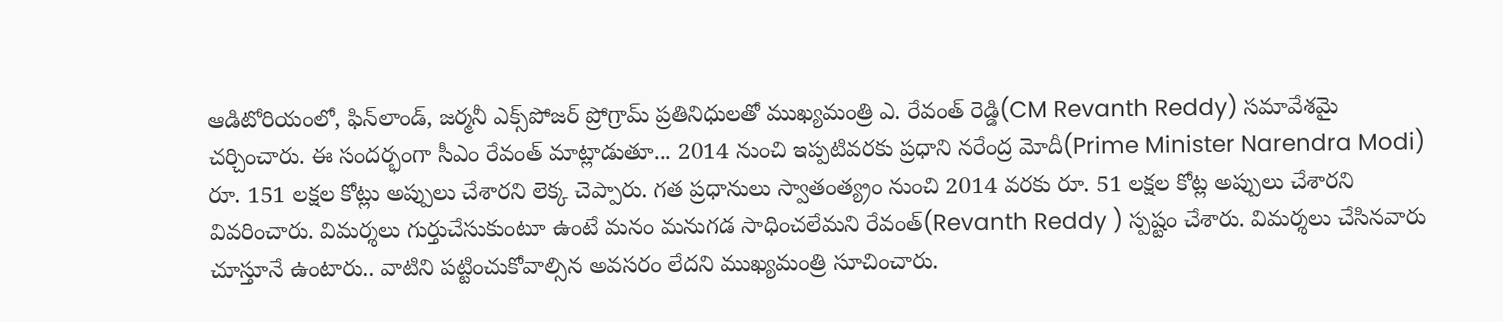ఆడిటోరియంలో, ఫిన్‌లాండ్, జర్మనీ ఎక్స్‌పోజర్ ప్రోగ్రామ్ ప్రతినిధులతో ముఖ్యమంత్రి ఎ. రేవంత్ రెడ్డి(CM Revanth Reddy) సమావేశమై చర్చించారు. ఈ సందర్భంగా సీఎం రేవంత్ మాట్లాడుతూ... 2014 నుంచి ఇప్పటివరకు ప్రధాని నరేంద్ర మోదీ(Prime Minister Narendra Modi) రూ. 151 లక్షల కోట్లు అప్పులు చేశారని లెక్క చెప్పారు. గత ప్రధానులు స్వాతంత్య్రం నుంచి 2014 వరకు రూ. 51 లక్షల కోట్ల అప్పులు చేశారని వివరించారు. విమర్శలు గుర్తుచేసుకుంటూ ఉంటే మనం మనుగడ సాధించలేమని రేవంత్(Revanth Reddy ) స్పష్టం చేశారు. విమర్శలు చేసినవారు చూస్తూనే ఉంటారు.. వాటిని పట్టించుకోవాల్సిన అవసరం లేదని ముఖ్యమంత్రి సూచించారు.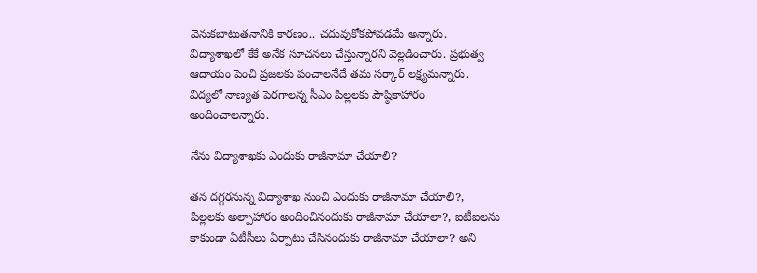వెనుకబాటుతనానికి కారణం.. చదువుకోకపోవడమే అన్నారు. విద్యాశాఖలో కేకే అనేక సూచనలు చేస్తున్నారని వెల్లడించారు. ప్రభుత్వ ఆదాయం పెంచి ప్రజలకు పంచాలనేదే తమ సర్కార్ లక్ష్యమన్నారు. విద్యలో నాణ్యత పెరగాలన్న సీఎం పిల్లలకు పౌష్ఠికాహారం అందించాలన్నారు.

నేను విద్యాశాఖకు ఎందుకు రాజీనామా చేయాలి?

తన దగ్గరనున్న విద్యాశాఖ నుంచి ఎందుకు రాజీనామా చేయాలి?, పిల్లలకు అల్పాహారం అందించినందుకు రాజీనామా చేయాలా?, ఐటీఐలను కాకుండా ఏటీసీలు ఏర్పాటు చేసినందుకు రాజీనామా చేయాలా? అని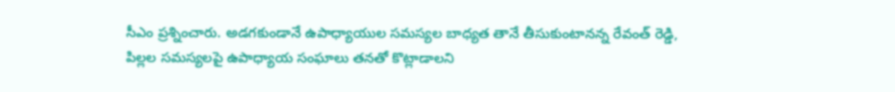సీఎం ప్రశ్నించారు. అడగకుండానే ఉపాధ్యాయుల సమస్యల బాధ్యత తానే తీసుకుంటానన్న రేవంత్ రెడ్డి, పిల్లల సమస్యలపై ఉపాధ్యాయ సంఘాలు తనతో కొట్లాడాలని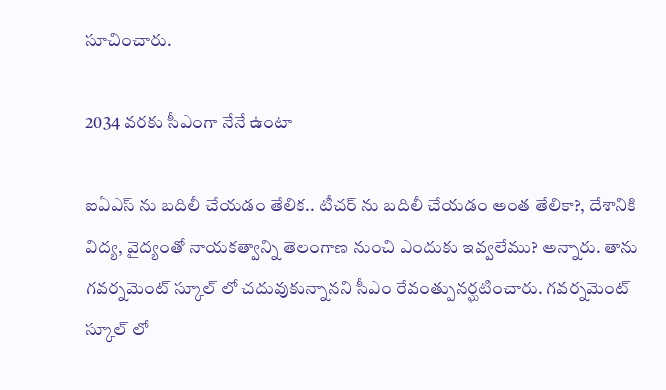సూచించారు.

2034 వరకు సీఎంగా నేనే ఉంటా

ఐఏఎస్ ను బదిలీ చేయడం తేలిక.. టీచర్ ను బదిలీ చేయడం అంత తేలికా?, దేశానికి విద్య, వైద్యంతో నాయకత్వాన్ని తెలంగాణ నుంచి ఎందుకు ఇవ్వలేము? అన్నారు. తాను గవర్నమెంట్ స్కూల్ లో చదువుకున్నానని సీఎం రేవంత్పునర్ఘటించారు. గవర్నమెంట్ స్కూల్ లో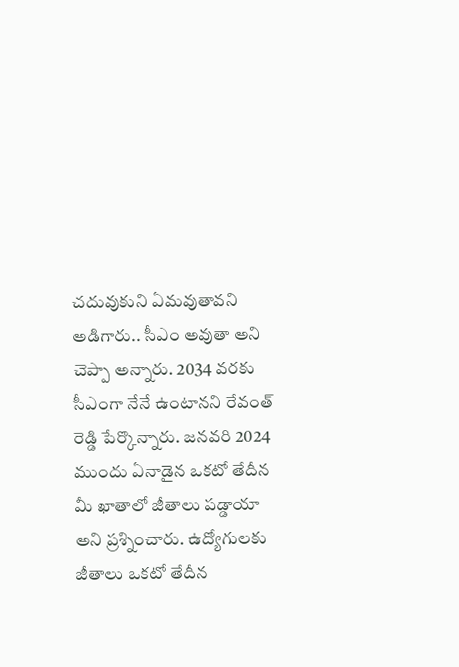చదువుకుని ఏమవుతావని అడిగారు.. సీఎం అవుతా అని చెప్పా అన్నారు. 2034 వరకు సీఎంగా నేనే ఉంటానని రేవంత్ రెడ్డి పేర్కొన్నారు. జనవరి 2024 ముందు ఏనాడైన ఒకటో తేదీన మీ ఖాతాలో జీతాలు పడ్డాయా అని ప్రశ్నించారు. ఉద్యోగులకు జీతాలు ఒకటో తేదీన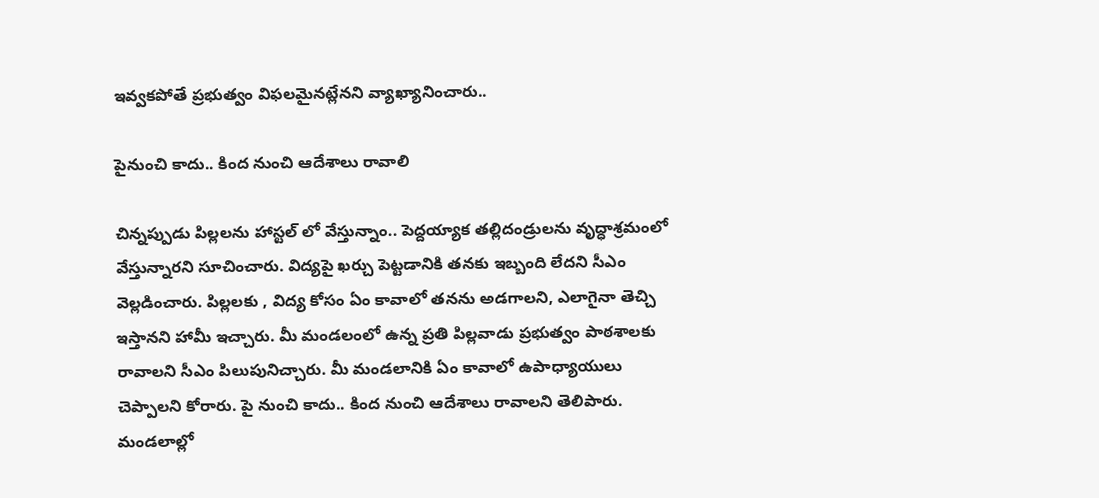ఇవ్వకపోతే ప్రభుత్వం విఫలమైనట్లేనని వ్యాఖ్యానించారు..

పైనుంచి కాదు.. కింద నుంచి ఆదేశాలు రావాలి

చిన్నప్పుడు పిల్లలను హాస్టల్ లో వేస్తున్నాం.. పెద్దయ్యాక తల్లిదండ్రులను వృద్ధాశ్రమంలో వేస్తున్నారని సూచించారు. విద్యపై ఖర్చు పెట్టడానికి తనకు ఇబ్బంది లేదని సీఎం వెల్లడించారు. పిల్లలకు , విద్య కోసం ఏం కావాలో తనను అడగాలని, ఎలాగైనా తెచ్చి ఇస్తానని హామీ ఇచ్చారు. మీ మండలంలో ఉన్న ప్రతి పిల్లవాడు ప్రభుత్వం పాఠశాలకు రావాలని సీఎం పిలుపునిచ్చారు. మీ మండలానికి ఏం కావాలో ఉపాధ్యాయులు చెప్పాలని కోరారు. పై నుంచి కాదు.. కింద నుంచి ఆదేశాలు రావాలని తెలిపారు. మండలాల్లో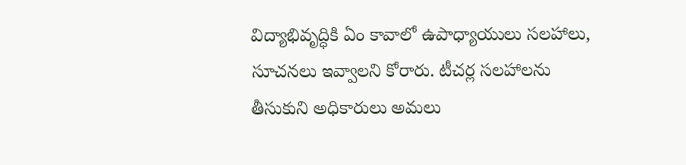విద్యాభివృద్ధికి ఏం కావాలో ఉపాధ్యాయులు సలహాలు, సూచనలు ఇవ్వాలని కోరారు. టీచర్ల సలహాలను తీసుకుని అధికారులు అమలు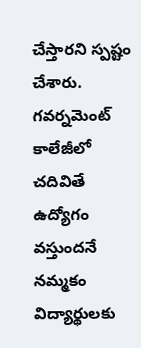చేస్తారని స్పష్టం చేశారు. గవర్నమెంట్ కాలేజీలో చదివితే ఉద్యోగం వస్తుందనే నమ్మకం విద్యార్థులకు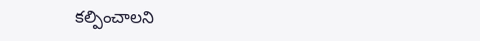కల్పించాలని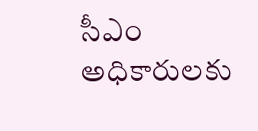సీఎం అధికారులకు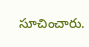సూచించారు.